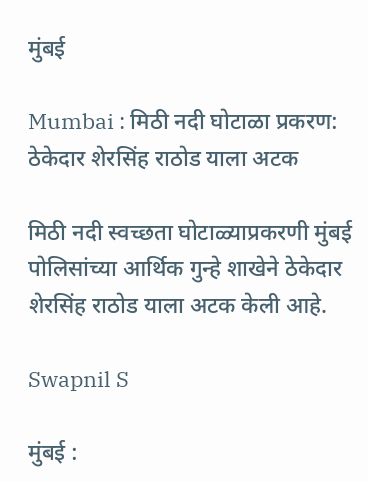मुंबई

Mumbai : मिठी नदी घोटाळा प्रकरण: ठेकेदार शेरसिंह राठोड याला अटक

मिठी नदी स्वच्छता घोटाळ्याप्रकरणी मुंबई पोलिसांच्या आर्थिक गुन्हे शाखेने ठेकेदार शेरसिंह राठोड याला अटक केली आहे.

Swapnil S

मुंबई :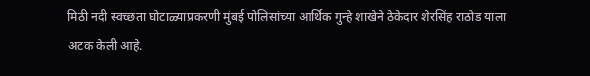मिठी नदी स्वच्छता घोटाळ्याप्रकरणी मुंबई पोलिसांच्या आर्थिक गुन्हे शाखेने ठेकेदार शेरसिंह राठोड याला अटक केली आहे.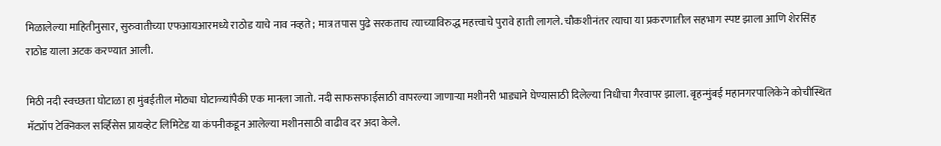मिळालेल्या माहितीनुसार, सुरुवातीच्या एफआयआरमध्ये राठोड याचे नाव नव्हते; मात्र तपास पुढे सरकताच त्याच्याविरुद्ध महत्त्वाचे पुरावे हाती लागले. चौकशीनंतर त्याचा या प्रकरणातील सहभाग स्पष्ट झाला आणि शेरसिंह राठोड याला अटक करण्यात आली.

मिठी नदी स्वच्छता घोटाळा हा मुंबईतील मोठ्या घोटाळ्यांपैकी एक मानला जातो. नदी साफसफाईसाठी वापरल्या जाणाऱ्या मशीनरी भाड्याने घेण्यासाठी दिलेल्या निधीचा गैरवापर झाला. बृहन्मुंबई महानगरपालिकेने कोचीस्थित मॅटप्रॉप टेक्निकल सर्व्हिसेस प्रायव्हेट लिमिटेड या कंपनीकडून आलेल्या मशीनसाठी वाढीव दर अदा केले.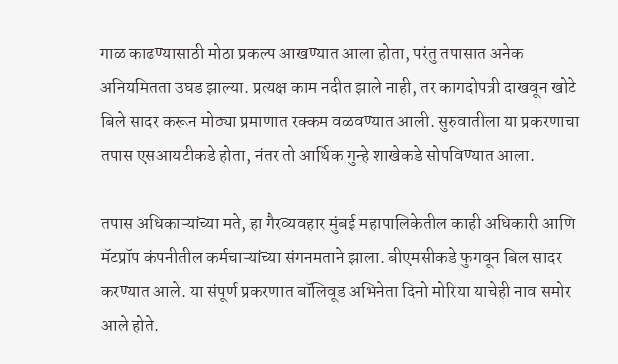गाळ काढण्यासाठी मोठा प्रकल्प आखण्यात आला होता, परंतु तपासात अनेक अनियमितता उघड झाल्या. प्रत्यक्ष काम नदीत झाले नाही, तर कागदोपत्री दाखवून खोटे बिले सादर करून मोठ्या प्रमाणात रक्कम वळवण्यात आली. सुरुवातीला या प्रकरणाचा तपास एसआयटीकडे होता, नंतर तो आर्थिक गुन्हे शाखेकडे सोपविण्यात आला.

तपास अधिकाऱ्यांच्या मते, हा गैरव्यवहार मुंबई महापालिकेतील काही अधिकारी आणि मॅटप्रॉप कंपनीतील कर्मचाऱ्यांच्या संगनमताने झाला. बीएमसीकडे फुगवून बिल सादर करण्यात आले. या संपूर्ण प्रकरणात बॉलिवूड अभिनेता दिनो मोरिया याचेही नाव समोर आले होते.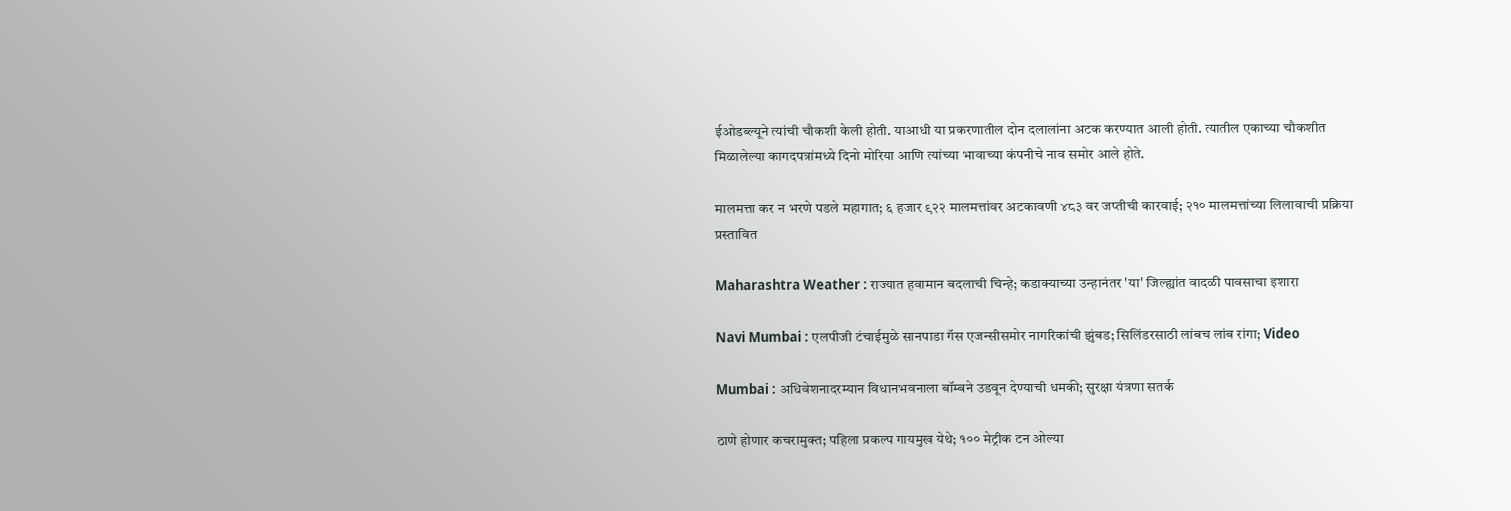ईओडब्ल्यूने त्यांची चौकशी केली होती. याआधी या प्रकरणातील दोन दलालांना अटक करण्यात आली होती. त्यातील एकाच्या चौकशीत मिळालेल्या कागदपत्रांमध्ये दिनो मोरिया आणि त्यांच्या भावाच्या कंपनीचे नाव समोर आले होते.

मालमत्ता कर न भरणे पडले महागात; ६ हजार ९२२ मालमत्तांवर अटकावणी ४८३ वर जप्तीची कारवाई; २१० मालमत्तांच्या लिलावाची प्रक्रिया प्रस्तावित

Maharashtra Weather : राज्यात हवामान बदलाची चिन्हे; कडाक्याच्या उन्हानंतर 'या' जिल्ह्यांत वादळी पावसाचा इशारा

Navi Mumbai : एलपीजी टंचाईमुळे सानपाडा गॅस एजन्सीसमोर नागरिकांची झुंबड; सिलिंडरसाठी लांबच लांब रांगा; Video

Mumbai : अधिवेशनादरम्यान विधानभवनाला बॉम्बने उडवून देण्याची धमकी; सुरक्षा यंत्रणा सतर्क

ठाणे होणार कचरामुक्त; पहिला प्रकल्प गायमुख येथे; १०० मेट्रीक टन ओल्या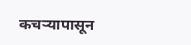कचऱ्यापासून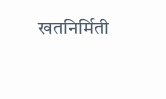खतनिर्मिती